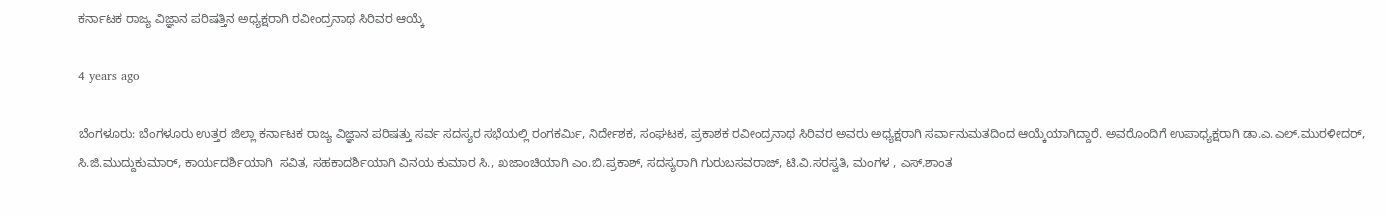ಕರ್ನಾಟಕ ರಾಜ್ಯ ವಿಜ್ಞಾನ ಪರಿಷತ್ತಿನ ಅಧ್ಯಕ್ಷರಾಗಿ ರವೀಂದ್ರನಾಥ ಸಿರಿವರ ಆಯ್ಕೆ

4 years ago

ಬೆಂಗಳೂರು: ಬೆಂಗಳೂರು ಉತ್ತರ ಜಿಲ್ಲಾ ಕರ್ನಾಟಕ ರಾಜ್ಯ ವಿಜ್ಞಾನ ಪರಿಷತ್ತು ಸರ್ವ ಸದಸ್ಯರ ಸಭೆಯಲ್ಲಿ ರಂಗಕರ್ಮಿ, ನಿರ್ದೇಶಕ, ಸಂಘಟಕ, ಪ್ರಕಾಶಕ ರವೀಂದ್ರನಾಥ ಸಿರಿವರ ಅವರು ಅಧ್ಯಕ್ಷರಾಗಿ ಸರ್ವಾನುಮತದಿಂದ ಆಯ್ಕೆಯಾಗಿದ್ದಾರೆ. ಅವರೊಂದಿಗೆ ಉಪಾಧ್ಯಕ್ಷರಾಗಿ ಡಾ.ಎ.ಎಲ್.ಮುರಳೀದರ್, ಸಿ.ಜಿ.ಮುದ್ದುಕುಮಾರ್, ಕಾರ್ಯದರ್ಶಿಯಾಗಿ  ಸವಿತ, ಸಹಕಾದರ್ಶಿಯಾಗಿ ವಿನಯ ಕುಮಾರ ಸಿ., ಖಜಾಂಚಿಯಾಗಿ ಎಂ.ಬಿ.ಪ್ರಕಾಶ್, ಸದಸ್ಯರಾಗಿ ಗುರುಬಸವರಾಜ್, ಟಿ.ವಿ.ಸರಸ್ವತಿ, ಮಂಗಳ , ಎಸ್.ಶಾಂತ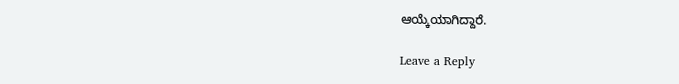ಆಯ್ಕೆಯಾಗಿದ್ದಾರೆ.

Leave a Reply